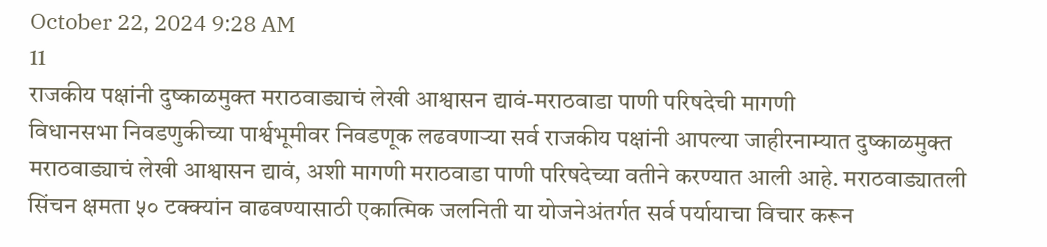October 22, 2024 9:28 AM
11
राजकीय पक्षांनी दुष्काळमुक्त मराठवाड्याचं लेखी आश्वासन द्यावं-मराठवाडा पाणी परिषदेची मागणी
विधानसभा निवडणुकीच्या पार्श्वभूमीवर निवडणूक लढवणाऱ्या सर्व राजकीय पक्षांनी आपल्या जाहीरनाम्यात दुष्काळमुक्त मराठवाड्याचं लेखी आश्वासन द्यावं, अशी मागणी मराठवाडा पाणी परिषदेच्या वतीने करण्यात आली आहे. मराठवाड्यातली सिंचन क्षमता ५० टक्क्यांन वाढवण्यासाठी एकात्मिक जलनिती या योजनेअंतर्गत सर्व पर्यायाचा विचार करून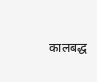कालबद्ध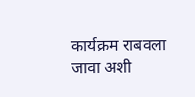कार्यक्रम राबवला जावा अशी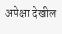अपेक्षा देखील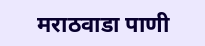मराठवाडा पाणी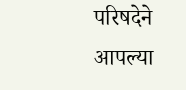परिषदेने आपल्या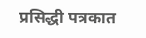प्रसिद्धी पत्रकात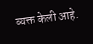व्यक्त केली आहे.